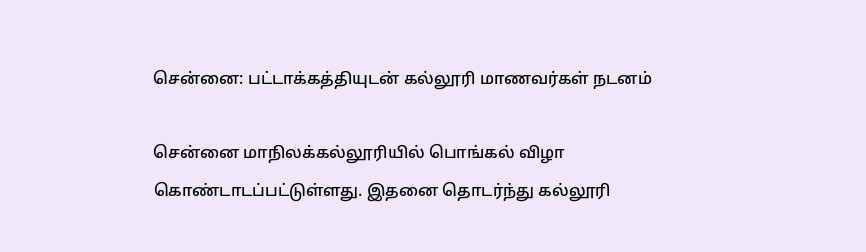சென்னை: பட்டாக்கத்தியுடன் கல்லூரி மாணவர்கள் நடனம்

சென்னை மாநிலக்கல்லூரியில் பொங்கல் விழா கொண்டாடப்பட்டுள்ளது. இதனை தொடர்ந்து கல்லூரி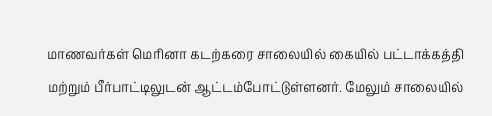மாணவர்கள் மெரினா கடற்கரை சாலையில் கையில் பட்டாக்கத்தி மற்றும் பீர்பாட்டிலுடன் ஆட்டம்போட்டுள்ளனர். மேலும் சாலையில்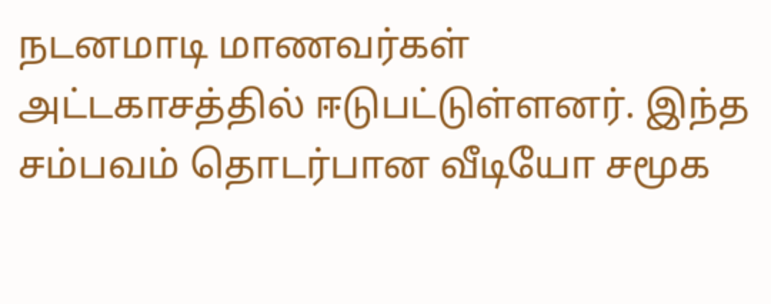நடனமாடி மாணவர்கள் அட்டகாசத்தில் ஈடுபட்டுள்ளனர். இந்த சம்பவம் தொடர்பான வீடியோ சமூக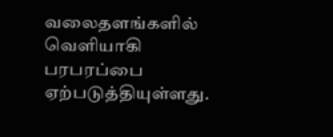வலைதளங்களில் வெளியாகி பரபரப்பை ஏற்படுத்தியுள்ளது.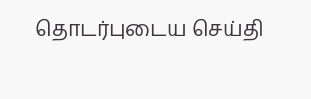தொடர்புடைய செய்தி